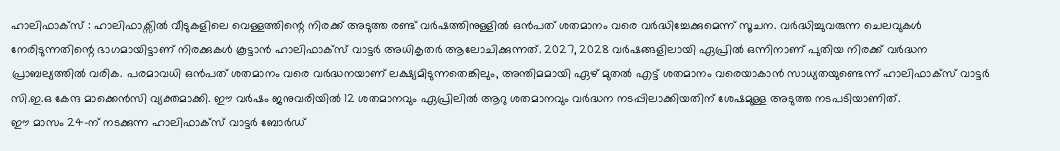ഹാലിഫാക്സ് : ഹാലിഫാക്സിൽ വീടുകളിലെ വെള്ളത്തിന്റെ നിരക്ക് അടുത്ത രണ്ട് വർഷത്തിനുള്ളിൽ ഒൻപത് ശതമാനം വരെ വർദ്ധിച്ചേക്കുമെന്ന് സൂചന. വർദ്ധിച്ചുവരുന്ന ചെലവുകൾ നേരിടുന്നതിന്റെ ഭാഗമായിട്ടാണ് നിരക്കുകൾ കൂട്ടാൻ ഹാലിഫാക്സ് വാട്ടർ അധികൃതർ ആലോചിക്കുന്നത്. 2027, 2028 വർഷങ്ങളിലായി ഏപ്രിൽ ഒന്നിനാണ് പുതിയ നിരക്ക് വർദ്ധന പ്രാബല്യത്തിൽ വരിക. പരമാവധി ഒൻപത് ശതമാനം വരെ വർദ്ധനയാണ് ലക്ഷ്യമിടുന്നതെങ്കിലും, അന്തിമമായി ഏഴ് മുതൽ എട്ട് ശതമാനം വരെയാകാൻ സാധ്യതയുണ്ടെന്ന് ഹാലിഫാക്സ് വാട്ടർ സി.ഇ.ഒ കേന്ദ മാക്കെൻസി വ്യക്തമാക്കി. ഈ വർഷം ജനുവരിയിൽ 12 ശതമാനവും ഏപ്രിലിൽ ആറു ശതമാനവും വർദ്ധന നടപ്പിലാക്കിയതിന് ശേഷമുള്ള അടുത്ത നടപടിയാണിത്.
ഈ മാസം 24-ന് നടക്കുന്ന ഹാലിഫാക്സ് വാട്ടർ ബോർഡ്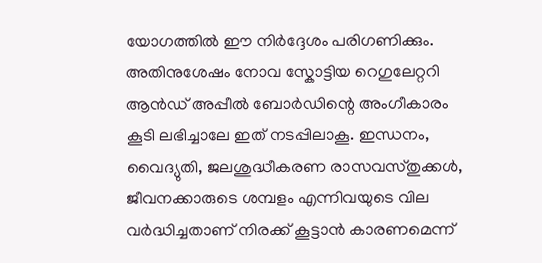യോഗത്തിൽ ഈ നിർദ്ദേശം പരിഗണിക്കും. അതിനുശേഷം നോവ സ്കോട്ടിയ റെഗുലേറ്ററി ആൻഡ് അപ്പീൽ ബോർഡിന്റെ അംഗീകാരം കൂടി ലഭിച്ചാലേ ഇത് നടപ്പിലാകൂ. ഇന്ധനം, വൈദ്യുതി, ജലശുദ്ധീകരണ രാസവസ്തുക്കൾ, ജീവനക്കാരുടെ ശമ്പളം എന്നിവയുടെ വില വർദ്ധിച്ചതാണ് നിരക്ക് കൂട്ടാൻ കാരണമെന്ന്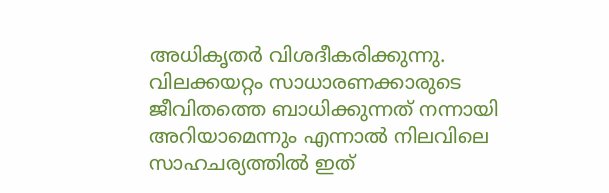അധികൃതർ വിശദീകരിക്കുന്നു.
വിലക്കയറ്റം സാധാരണക്കാരുടെ ജീവിതത്തെ ബാധിക്കുന്നത് നന്നായി അറിയാമെന്നും എന്നാൽ നിലവിലെ സാഹചര്യത്തിൽ ഇത്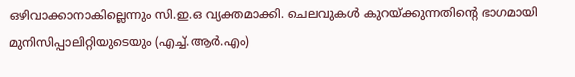ഒഴിവാക്കാനാകില്ലെന്നും സി.ഇ.ഒ വ്യക്തമാക്കി. ചെലവുകൾ കുറയ്ക്കുന്നതിന്റെ ഭാഗമായി മുനിസിപ്പാലിറ്റിയുടെയും (എച്ച്.ആർ.എം)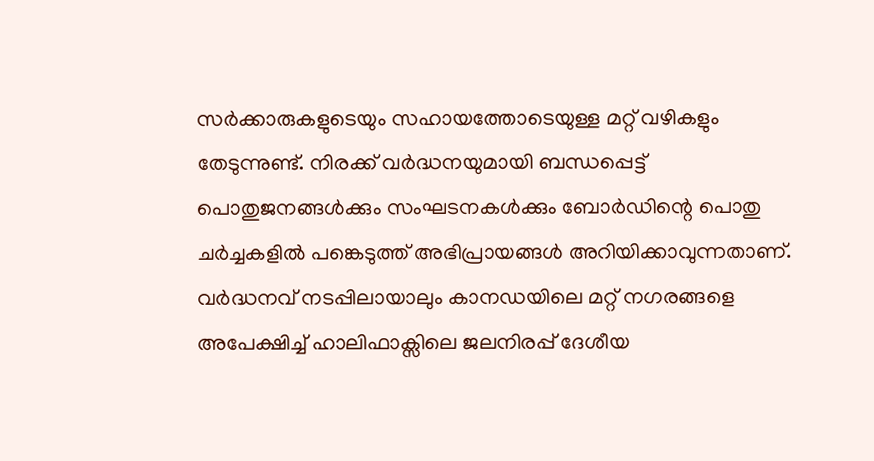സർക്കാരുകളുടെയും സഹായത്തോടെയുള്ള മറ്റ് വഴികളും തേടുന്നുണ്ട്. നിരക്ക് വർദ്ധനയുമായി ബന്ധപ്പെട്ട് പൊതുജനങ്ങൾക്കും സംഘടനകൾക്കും ബോർഡിന്റെ പൊതു ചർച്ചകളിൽ പങ്കെടുത്ത് അഭിപ്രായങ്ങൾ അറിയിക്കാവുന്നതാണ്. വർദ്ധനവ് നടപ്പിലായാലും കാനഡയിലെ മറ്റ് നഗരങ്ങളെ അപേക്ഷിച്ച് ഹാലിഫാക്സിലെ ജലനിരപ്പ് ദേശീയ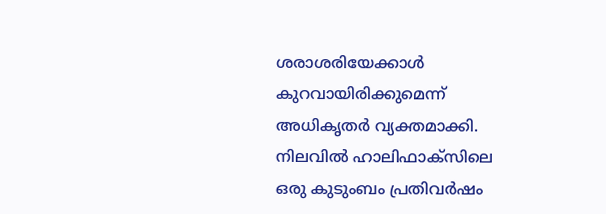ശരാശരിയേക്കാൾ കുറവായിരിക്കുമെന്ന് അധികൃതർ വ്യക്തമാക്കി. നിലവിൽ ഹാലിഫാക്സിലെ ഒരു കുടുംബം പ്രതിവർഷം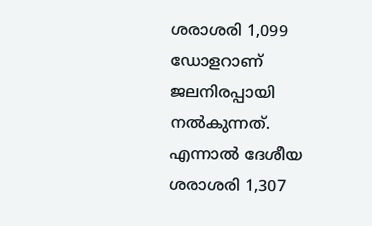ശരാശരി 1,099 ഡോളറാണ് ജലനിരപ്പായി നൽകുന്നത്. എന്നാൽ ദേശീയ ശരാശരി 1,307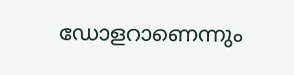ഡോളറാണെന്നും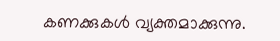കണക്കുകൾ വ്യക്തമാക്കുന്നു.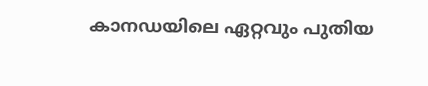കാനഡയിലെ ഏറ്റവും പുതിയ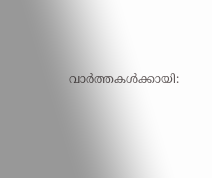വാർത്തകൾക്കായി: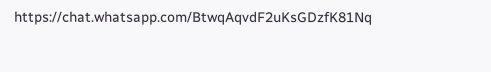https://chat.whatsapp.com/BtwqAqvdF2uKsGDzfK81Nq